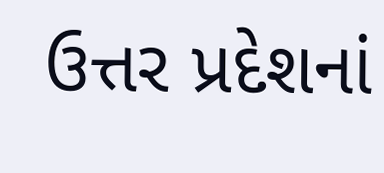ઉત્તર પ્રદેશનાં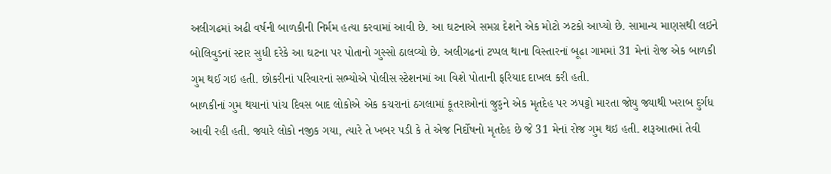અલીગઢમાં અઢી વર્ષની બાળકીની નિર્મમ હત્યા કરવામાં આવી છે. આ ઘટનાએ સમગ્ર દેશને એક મોટો ઝટકો આપ્યો છે. સામાન્ય માણસથી લઇને બોલિવુડનાં સ્ટાર સુધી દરેકે આ ઘટના પર પોતાનો ગુસ્સો ઠાલવ્યો છે. અલીગઢનાં ટપ્પલ થાના વિસ્તારનાં બૂઢા ગામમાં 31 મેનાં રોજ એક બાળકી ગુમ થઈ ગઇ હતી. છોકરીનાં પરિવારનાં સભ્યોએ પોલીસ સ્ટેશનમાં આ વિશે પોતાની ફરિયાદ દાખલ કરી હતી.
બાળકીનાં ગુમ થયાનાં પાંચ દિવસ બાદ લોકોએ એક કચરાનાં ઠગલામાં કૂતરાઓનાં જુડ્ડને એક મૃતદેહ પર ઝપટ્ટો મારતા જોયુ જ્યાથી ખરાબ દુર્ગધ આવી રહી હતી. જ્યારે લોકો નજીક ગયા, ત્યારે તે ખબર પડી કે તે એજ નિર્દોષનો મૃતદેહ છે જે 31 મેનાં રોજ ગુમ થઇ હતી. શરૂઆતમાં તેવી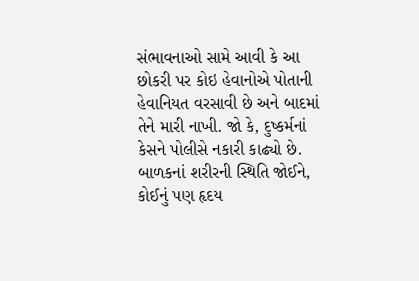સંભાવનાઓ સામે આવી કે આ છોકરી પર કોઇ હેવાનોએ પોતાની હેવાનિયત વરસાવી છે અને બાદમાં તેને મારી નાખી. જો કે, દુષ્કર્મનાં કેસને પોલીસે નકારી કાઢ્યો છે.
બાળકનાં શરીરની સ્થિતિ જોઈને, કોઈનું પણ હૃદય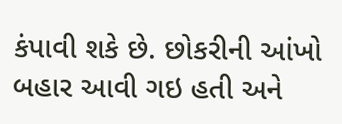કંપાવી શકે છે. છોકરીની આંખો બહાર આવી ગઇ હતી અને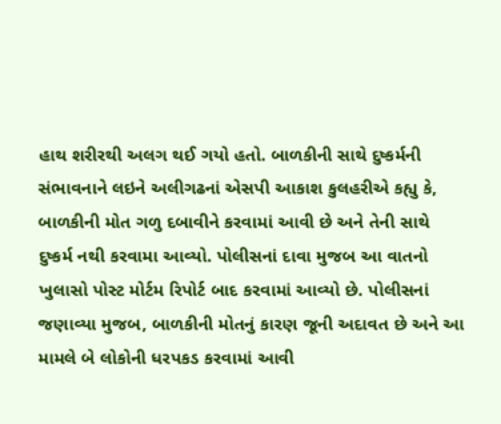હાથ શરીરથી અલગ થઈ ગયો હતો. બાળકીની સાથે દુષ્કર્મની સંભાવનાને લઇને અલીગઢનાં એસપી આકાશ કુલહરીએ કહ્યુ કે, બાળકીની મોત ગળુ દબાવીને કરવામાં આવી છે અને તેની સાથે દુષ્કર્મ નથી કરવામા આવ્યો. પોલીસનાં દાવા મુજબ આ વાતનો ખુલાસો પોસ્ટ મોર્ટમ રિપોર્ટ બાદ કરવામાં આવ્યો છે. પોલીસનાં જણાવ્યા મુજબ, બાળકીની મોતનું કારણ જૂની અદાવત છે અને આ મામલે બે લોકોની ધરપકડ કરવામાં આવી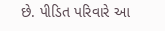છે. પીડિત પરિવારે આ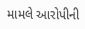મામલે આરોપીની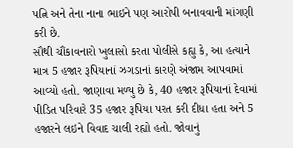પત્નિ અને તેના નાના ભાઇને પણ આરોપી બનાવવાની માંગણી કરી છે.
સૌથી ચૌંકાવનારો ખુલાસો કરતા પોલીસે કહ્યુ કે, આ હત્યાને માત્ર 5 હજાર રૂપિયાનાં ઝગડાનાં કારણે અંજામ આપવામાં આવ્યો હતો. જાણાવા મળ્યુ છે કે, 40 હજાર રૂપિયાનાં દેવામાં પીડિત પરિવારે 35 હજાર રૂપિયા પરત કરી દીધા હતા અને 5 હજારને લઇને વિવાદ ચાલી રહ્યો હતો. જોવાનું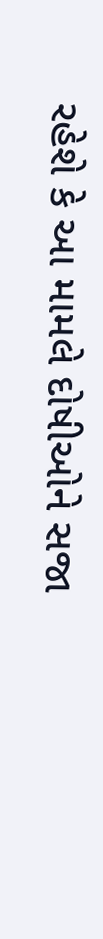રહેશે કે આ મામલે દોષીઓને સજા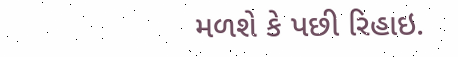મળશે કે પછી રિહાઇ.